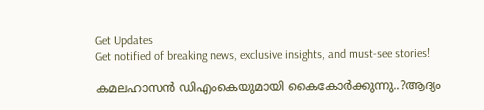Get Updates
Get notified of breaking news, exclusive insights, and must-see stories!

കമലഹാസന്‍ ഡിഎംകെയുമായി കൈകോര്‍ക്കുന്നു..?ആദ്യം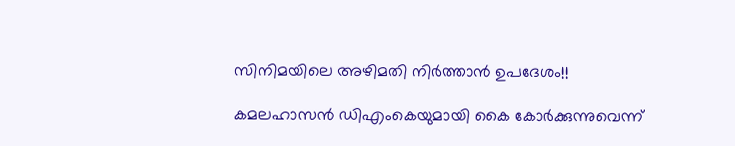സിനിമയിലെ അഴിമതി നിര്‍ത്താന്‍ ഉപദേശം!!

കമലഹാസന്‍ ഡിഎംകെയുമായി കൈ കോര്‍ക്കുന്നുവെന്ന്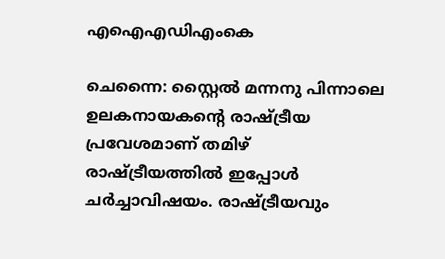എഐഎഡിഎംകെ

ചെന്നൈ: സ്റ്റൈല്‍ മന്നനു പിന്നാലെ ഉലകനായകന്റെ രാഷ്ട്രീയ പ്രവേശമാണ് തമിഴ് രാഷ്ട്രീയത്തില്‍ ഇപ്പോള്‍ ചര്‍ച്ചാവിഷയം. രാഷ്ട്രീയവും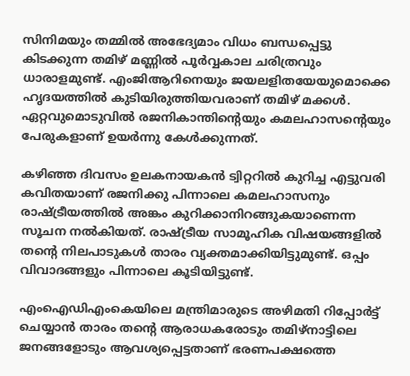സിനിമയും തമ്മില്‍ അഭേദ്യമാം വിധം ബന്ധപ്പെട്ടു കിടക്കുന്ന തമിഴ് മണ്ണില്‍ പൂര്‍വ്വകാല ചരിത്രവും ധാരാളമുണ്ട്. എംജിആറിനെയും ജയലളിതയേയുമൊക്കെ ഹൃദയത്തില്‍ കുടിയിരുത്തിയവരാണ് തമിഴ് മക്കള്‍. ഏറ്റവുമൊടുവില്‍ രജനികാന്തിന്റെയും കമലഹാസന്റെയും പേരുകളാണ് ഉയര്‍ന്നു കേള്‍ക്കുന്നത്.

കഴിഞ്ഞ ദിവസം ഉലകനായകന്‍ ട്വിറ്ററില്‍ കുറിച്ച എട്ടുവരി കവിതയാണ് രജനിക്കു പിന്നാലെ കമലഹാസനും രാഷ്ട്രീയത്തില്‍ അങ്കം കുറിക്കാനിറങ്ങുകയാണെന്ന സൂചന നല്‍കിയത്. രാഷ്ട്രീയ സാമൂഹിക വിഷയങ്ങളില്‍ തന്റെ നിലപാടുകള്‍ താരം വ്യക്തമാക്കിയിട്ടുമുണ്ട്. ഒപ്പം വിവാദങ്ങളും പിന്നാലെ കൂടിയിട്ടുണ്ട്.

എംഐഡിഎംകെയിലെ മന്ത്രിമാരുടെ അഴിമതി റിപ്പോര്‍ട്ട് ചെയ്യാന്‍ താരം തന്റെ ആരാധകരോടും തമിഴ്‌നാട്ടിലെ ജനങ്ങളോടും ആവശ്യപ്പെട്ടതാണ് ഭരണപക്ഷത്തെ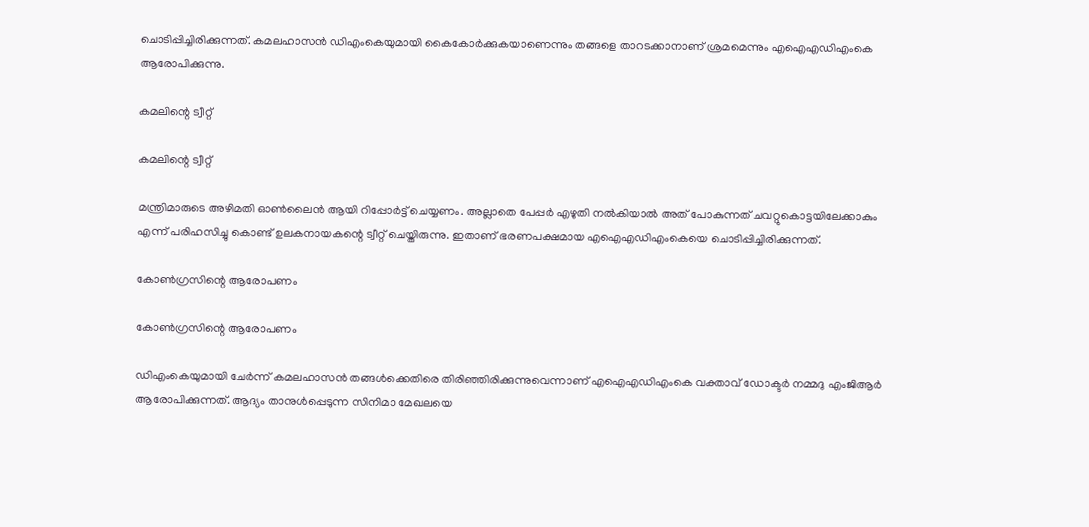ചൊടിപ്പിച്ചിരിക്കുന്നത്. കമലഹാസന്‍ ഡിഎംകെയുമായി കൈകോര്‍ക്കുകയാണെന്നും തങ്ങളെ താറടക്കാനാണ് ശ്രമമെന്നും എഐഎഡിഎംകെ ആരോപിക്കുന്നു.

കമലിന്റെ ട്വീറ്റ്

കമലിന്റെ ട്വീറ്റ്

മന്ത്രിമാരുടെ അഴിമതി ഓണ്‍ലൈന്‍ ആയി റിപ്പോര്‍ട്ട് ചെയ്യണം. അല്ലാതെ പേപ്പര്‍ എഴുതി നല്‍കിയാല്‍ അത് പോകുന്നത് ചവറ്റുകൊട്ടയിലേക്കാകും എന്ന് പരിഹസിച്ചു കൊണ്ട് ഉലകനായകന്റെ ട്വീറ്റ് ചെയ്തിരുന്നു. ഇതാണ് ഭരണപക്ഷമായ എഐഎഡിഎംകെയെ ചൊടിപ്പിച്ചിരിക്കുന്നത്.

കോണ്‍ഗ്രസിന്റെ ആരോപണം

കോണ്‍ഗ്രസിന്റെ ആരോപണം

ഡിഎംകെയുമായി ചേര്‍ന്ന് കമലഹാസന്‍ തങ്ങള്‍ക്കെതിരെ തിരിഞ്ഞിരിക്കുന്നുവെന്നാണ് എഐഎഡിഎംകെ വക്താവ് ഡോക്ടര്‍ നമ്മദു എംജിആര്‍ ആരോപിക്കുന്നത്. ആദ്യം താനുള്‍പ്പെടുന്ന സിനിമാ മേഖലയെ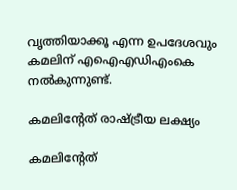വൃത്തിയാക്കൂ എന്ന ഉപദേശവും കമലിന് എഐഎഡിഎംകെ നല്‍കുന്നുണ്ട്.

കമലിന്റേത് രാഷ്ട്രീയ ലക്ഷ്യം

കമലിന്റേത്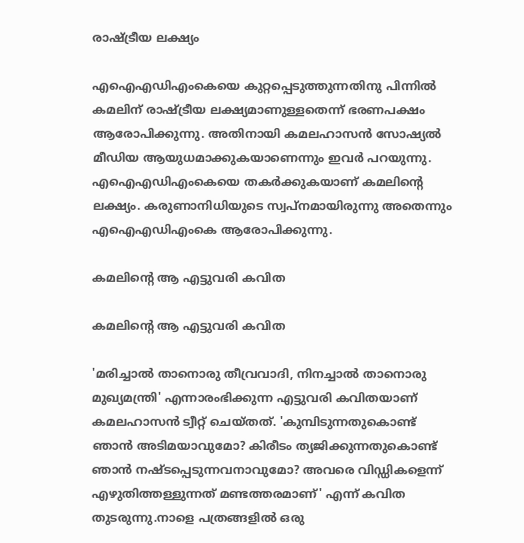രാഷ്ട്രീയ ലക്ഷ്യം

എഐഎഡിഎംകെയെ കുറ്റപ്പെടുത്തുന്നതിനു പിന്നില്‍ കമലിന് രാഷ്ട്രീയ ലക്ഷ്യമാണുള്ളതെന്ന് ഭരണപക്ഷം ആരോപിക്കുന്നു. അതിനായി കമലഹാസന്‍ സോഷ്യല്‍ മീഡിയ ആയുധമാക്കുകയാണെന്നും ഇവര്‍ പറയുന്നു. എഐഎഡിഎംകെയെ തകര്‍ക്കുകയാണ് കമലിന്റെ ലക്ഷ്യം. കരുണാനിധിയുടെ സ്വപ്‌നമായിരുന്നു അതെന്നും എഐഎഡിഎംകെ ആരോപിക്കുന്നു.

കമലിന്റെ ആ എട്ടുവരി കവിത

കമലിന്റെ ആ എട്ടുവരി കവിത

'മരിച്ചാല്‍ താനൊരു തീവ്രവാദി, നിനച്ചാല്‍ താനൊരു മുഖ്യമന്ത്രി' എന്നാരംഭിക്കുന്ന എട്ടുവരി കവിതയാണ് കമലഹാസന്‍ ട്വീറ്റ് ചെയ്തത്. 'കുമ്പിടുന്നതുകൊണ്ട് ഞാന്‍ അടിമയാവുമോ? കിരീടം ത്യജിക്കുന്നതുകൊണ്ട് ഞാന്‍ നഷ്ടപ്പെടുന്നവനാവുമോ? അവരെ വിഡ്ഡികളെന്ന് എഴുതിത്തള്ളുന്നത് മണ്ടത്തരമാണ്' എന്ന് കവിത തുടരുന്നു.നാളെ പത്രങ്ങളില്‍ ഒരു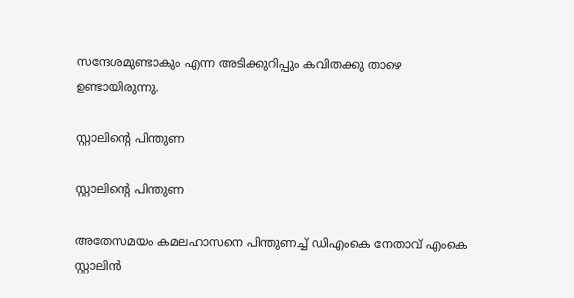സന്ദേശമുണ്ടാകും എന്ന അടിക്കുറിപ്പും കവിതക്കു താഴെ ഉണ്ടായിരുന്നു.

സ്റ്റാലിന്റെ പിന്തുണ

സ്റ്റാലിന്റെ പിന്തുണ

അതേസമയം കമലഹാസനെ പിന്തുണച്ച് ഡിഎംകെ നേതാവ് എംകെ സ്റ്റാലിന്‍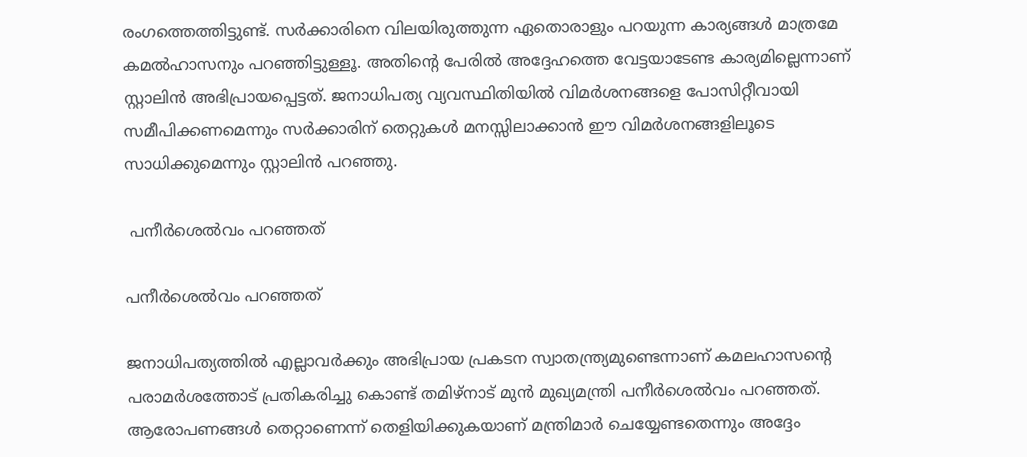രംഗത്തെത്തിട്ടുണ്ട്. സര്‍ക്കാരിനെ വിലയിരുത്തുന്ന ഏതൊരാളും പറയുന്ന കാര്യങ്ങള്‍ മാത്രമേ കമല്‍ഹാസനും പറഞ്ഞിട്ടുള്ളൂ. അതിന്റെ പേരില്‍ അദ്ദേഹത്തെ വേട്ടയാടേണ്ട കാര്യമില്ലെന്നാണ് സ്റ്റാലിന്‍ അഭിപ്രായപ്പെട്ടത്. ജനാധിപത്യ വ്യവസ്ഥിതിയില്‍ വിമര്‍ശനങ്ങളെ പോസിറ്റീവായി സമീപിക്കണമെന്നും സര്‍ക്കാരിന് തെറ്റുകള്‍ മനസ്സിലാക്കാന്‍ ഈ വിമര്‍ശനങ്ങളിലൂടെ സാധിക്കുമെന്നും സ്റ്റാലിന്‍ പറഞ്ഞു.

 പനീര്‍ശെല്‍വം പറഞ്ഞത്

പനീര്‍ശെല്‍വം പറഞ്ഞത്

ജനാധിപത്യത്തില്‍ എല്ലാവര്‍ക്കും അഭിപ്രായ പ്രകടന സ്വാതന്ത്ര്യമുണ്ടെന്നാണ് കമലഹാസന്റെ പരാമര്‍ശത്തോട് പ്രതികരിച്ചു കൊണ്ട് തമിഴ്‌നാട് മുന്‍ മുഖ്യമന്ത്രി പനീര്‍ശെല്‍വം പറഞ്ഞത്. ആരോപണങ്ങള്‍ തെറ്റാണെന്ന് തെളിയിക്കുകയാണ് മന്ത്രിമാര്‍ ചെയ്യേണ്ടതെന്നും അദ്ദേം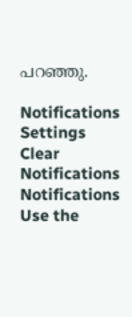പറഞ്ഞു.

Notifications
Settings
Clear Notifications
Notifications
Use the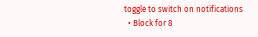toggle to switch on notifications
  • Block for 8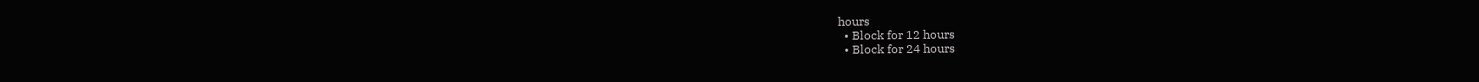hours
  • Block for 12 hours
  • Block for 24 hours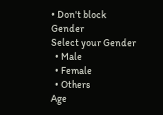• Don't block
Gender
Select your Gender
  • Male
  • Female
  • Others
Age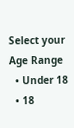Select your Age Range
  • Under 18
  • 18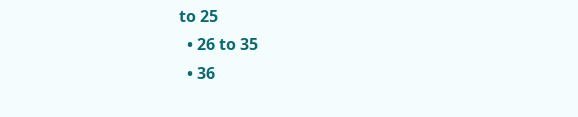to 25
  • 26 to 35
  • 36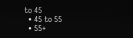to 45
  • 45 to 55
  • 55+